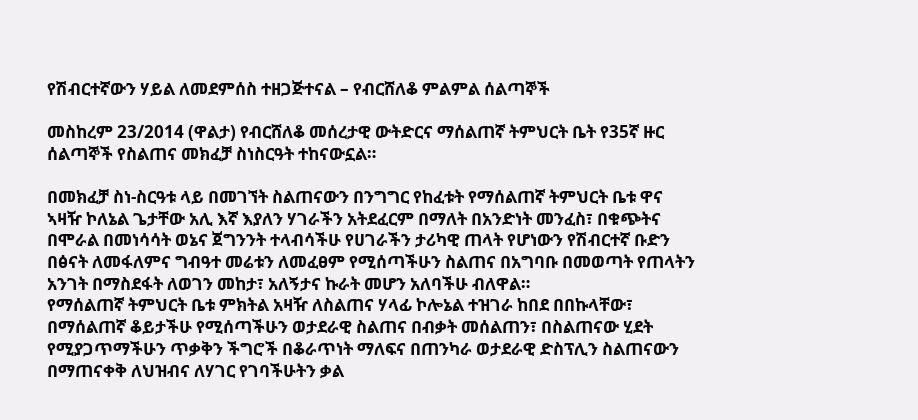የሽብርተኛውን ሃይል ለመደምሰስ ተዘጋጅተናል – የብርሸለቆ ምልምል ሰልጣኞች

መስከረም 23/2014 (ዋልታ) የብርሸለቆ መሰረታዊ ውትድርና ማሰልጠኛ ትምህርት ቤት የ35ኛ ዙር ሰልጣኞች የስልጠና መክፈቻ ስነስርዓት ተከናውኗል።

በመክፈቻ ስነ-ስርዓቱ ላይ በመገኘት ስልጠናውን በንግግር የከፈቱት የማሰልጠኛ ትምህርት ቤቱ ዋና ኣዛዥ ኮለኔል ጌታቸው አሊ እኛ እያለን ሃገራችን አትደፈርም በማለት በአንድነት መንፈስ፣ በቁጭትና በሞራል በመነሳሳት ወኔና ጀግንንት ተላብሳችሁ የሀገራችን ታሪካዊ ጠላት የሆነውን የሽብርተኛ ቡድን በፅናት ለመፋለምና ግብዓተ መሬቱን ለመፈፀም የሚሰጣችሁን ስልጠና በአግባቡ በመወጣት የጠላትን አንገት በማስደፋት ለወገን መከታ፣ አለኝታና ኩራት መሆን አለባችሁ ብለዋል።
የማሰልጠኛ ትምህርት ቤቱ ምክትል አዛዥ ለስልጠና ሃላፊ ኮሎኔል ተዝገራ ከበደ በበኩላቸው፣ በማሰልጠኛ ቆይታችሁ የሚሰጣችሁን ወታደራዊ ስልጠና በብቃት መሰልጠን፣ በስልጠናው ሂደት የሚያጋጥማችሁን ጥቃቅን ችግሮች በቆራጥነት ማለፍና በጠንካራ ወታደራዊ ድስፕሊን ስልጠናውን በማጠናቀቅ ለህዝብና ለሃገር የገባችሁትን ቃል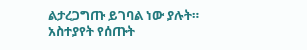ልታረጋግጡ ይገባል ነው ያሉት።
አስተያየት የሰጡት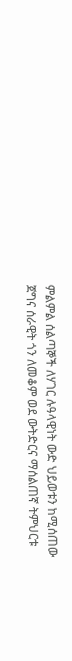ምልምል ሰልጣኞች ለሃገር ሉዓላዊነት ውድ ህይወቱን ከሚሰጠው ጀግና ሰራዊት ጎን ለመቆም ወደ ውትድርና ማሰልጠኛ ትምህርቱ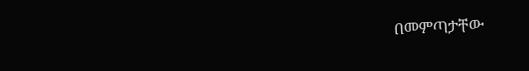በመምጣታቸው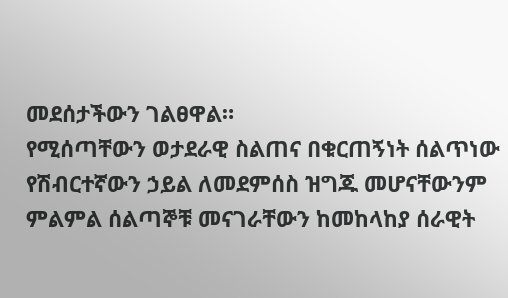መደሰታችውን ገልፀዋል።
የሚሰጣቸውን ወታደራዊ ስልጠና በቁርጠኝነት ሰልጥነው የሽብርተኛውን ኃይል ለመደምሰስ ዝግጁ መሆናቸውንም ምልምል ሰልጣኞቹ መናገራቸውን ከመከላከያ ሰራዊት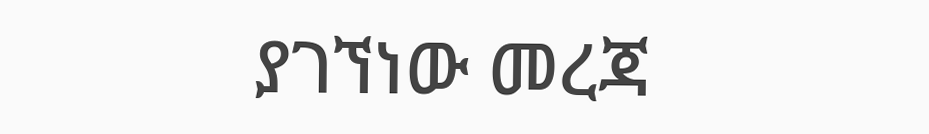ያገኘነው መረጃ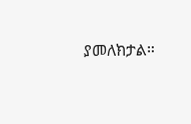ያመለክታል።